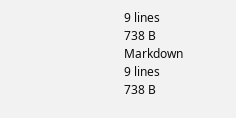9 lines
738 B
Markdown
9 lines
738 B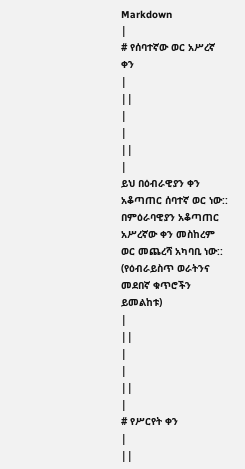Markdown
|
# የሰባተኛው ወር አሥረኛ ቀን
|
||
|
|
||
|
ይህ በዕብራዊያን ቀን አቆጣጠር ሰባተኛ ወር ነው:: በምዕራባዊያን አቆጣጠር አሥረኛው ቀን መስከረም ወር መጨረሻ አካባቢ ነው:: (የዕብራይስጥ ወራትንና መደበኛ ቁጥሮችን ይመልከቱ)
|
||
|
|
||
|
# የሥርየት ቀን
|
||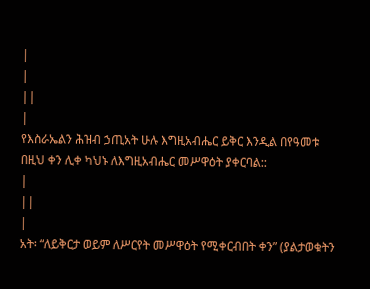|
|
||
|
የእስራኤልን ሕዝብ ኃጢአት ሁሉ እግዚአብሔር ይቅር እንዲል በየዓመቱ በዚህ ቀን ሊቀ ካህኑ ለእግዚአብሔር መሥዋዕት ያቀርባል::
|
||
|
አት፡ “ለይቅርታ ወይም ለሥርየት መሥዋዕት የሚቀርብበት ቀን” (ያልታወቁትን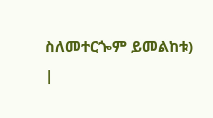ስለመተርጐም ይመልከቱ)
|